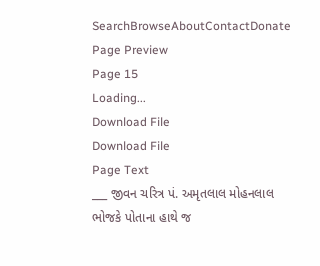SearchBrowseAboutContactDonate
Page Preview
Page 15
Loading...
Download File
Download File
Page Text
___ જીવન ચરિત્ર પં. અમૃતલાલ મોહનલાલ ભોજકે પોતાના હાથે જ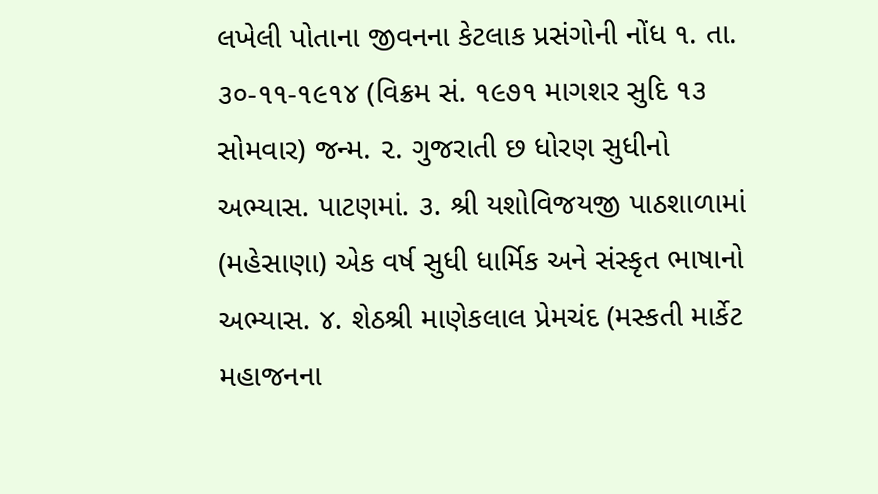લખેલી પોતાના જીવનના કેટલાક પ્રસંગોની નોંધ ૧. તા. ૩૦-૧૧-૧૯૧૪ (વિક્રમ સં. ૧૯૭૧ માગશર સુદિ ૧૩ સોમવાર) જન્મ. ૨. ગુજરાતી છ ધોરણ સુધીનો અભ્યાસ. પાટણમાં. ૩. શ્રી યશોવિજયજી પાઠશાળામાં (મહેસાણા) એક વર્ષ સુધી ધાર્મિક અને સંસ્કૃત ભાષાનો અભ્યાસ. ૪. શેઠશ્રી માણેકલાલ પ્રેમચંદ (મસ્કતી માર્કેટ મહાજનના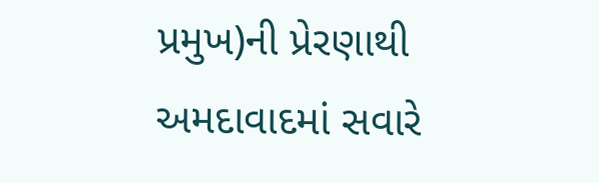પ્રમુખ)ની પ્રેરણાથી અમદાવાદમાં સવારે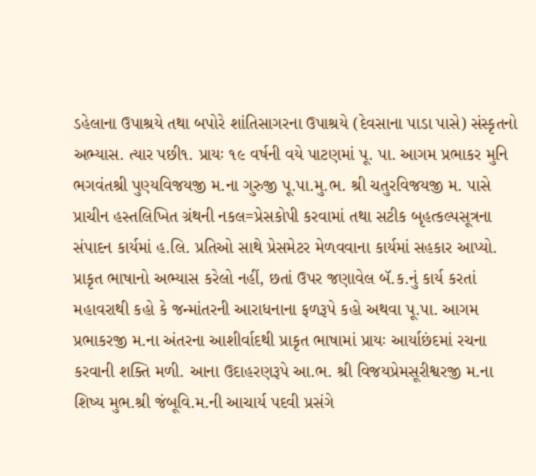ડહેલાના ઉપાશ્રયે તથા બપોરે શાંતિસાગરના ઉપાશ્રયે (દેવસાના પાડા પાસે) સંસ્કૃતનો અભ્યાસ. ત્યાર પછી૧. પ્રાયઃ ૧૯ વર્ષની વયે પાટણમાં પૂ. પા. આગમ પ્રભાકર મુનિ ભગવંતશ્રી પુણ્યવિજયજી મ.ના ગુરુજી પૂ.પા.મુ.ભ. શ્રી ચતુરવિજયજી મ. પાસે પ્રાચીન હસ્તલિખિત ગ્રંથની નકલ=પ્રેસકોપી કરવામાં તથા સટીક બૃહત્કલ્પસૂત્રના સંપાદન કાર્યમાં હ.લિ. પ્રતિઓ સાથે પ્રેસમેટર મેળવવાના કાર્યમાં સહકાર આપ્યો. પ્રાકૃત ભાષાનો અભ્યાસ કરેલો નહીં, છતાં ઉપર જણાવેલ બૅ.ક.નું કાર્ય કરતાં મહાવરાથી કહો કે જન્માંતરની આરાધનાના ફળરૂપે કહો અથવા પૂ.પા. આગમ પ્રભાકરજી મ.ના અંતરના આશીર્વાદથી પ્રાકૃત ભાષામાં પ્રાયઃ આર્યાછંદમાં રચના કરવાની શક્તિ મળી. આના ઉદાહરણરૂપે આ.ભ. શ્રી વિજયપ્રેમસૂરીશ્વરજી મ.ના શિષ્ય મુભ.શ્રી જંબૂવિ.મ.ની આચાર્ય પદવી પ્રસંગે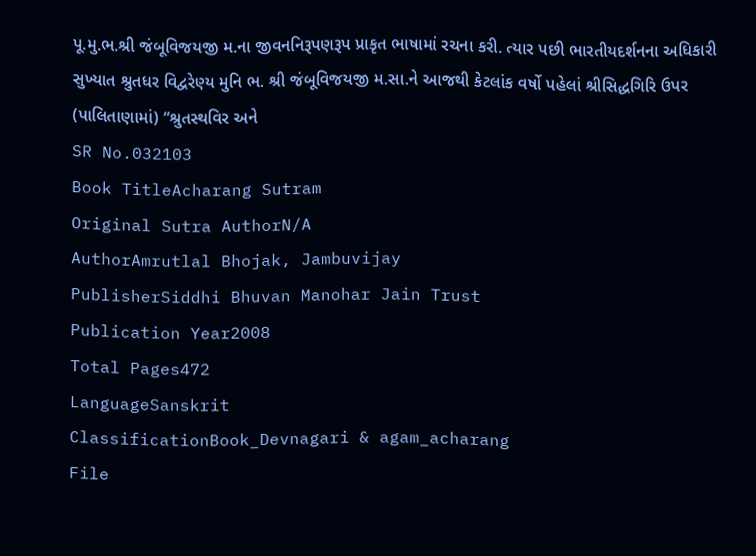પૂ.મુ.ભ.શ્રી જંબૂવિજયજી મ.ના જીવનનિરૂપણરૂપ પ્રાકૃત ભાષામાં રચના કરી. ત્યાર પછી ભારતીયદર્શનના અધિકારી સુખ્યાત શ્રુતધર વિદ્વરેણ્ય મુનિ ભ. શ્રી જંબૂવિજયજી મ.સા.ને આજથી કેટલાંક વર્ષો પહેલાં શ્રીસિદ્ધગિરિ ઉપર (પાલિતાણામાં) “શ્રુતસ્થવિર અને
SR No.032103
Book TitleAcharang Sutram
Original Sutra AuthorN/A
AuthorAmrutlal Bhojak, Jambuvijay
PublisherSiddhi Bhuvan Manohar Jain Trust
Publication Year2008
Total Pages472
LanguageSanskrit
ClassificationBook_Devnagari & agam_acharang
File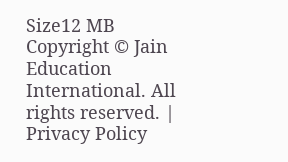Size12 MB
Copyright © Jain Education International. All rights reserved. | Privacy Policy